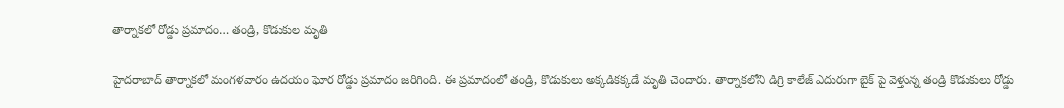తార్నాకలో రోడ్డు ప్రమాదం… తండ్రి, కొడుకుల మృతి

హైదరాబాద్ తార్నాకలో మంగళవారం ఉదయం ఘోర రోడ్డు ప్రమాదం జరిగింది. ఈ ప్రమాదంలో తండ్రి, కొడుకులు అక్కడికక్కడే మృతి చెందారు. తార్నాకలోని డిగ్రి కాలేజ్ ఎదురుగా బైక్ పై వెళ్తున్న తండ్రి కొడుకులు రోడ్డు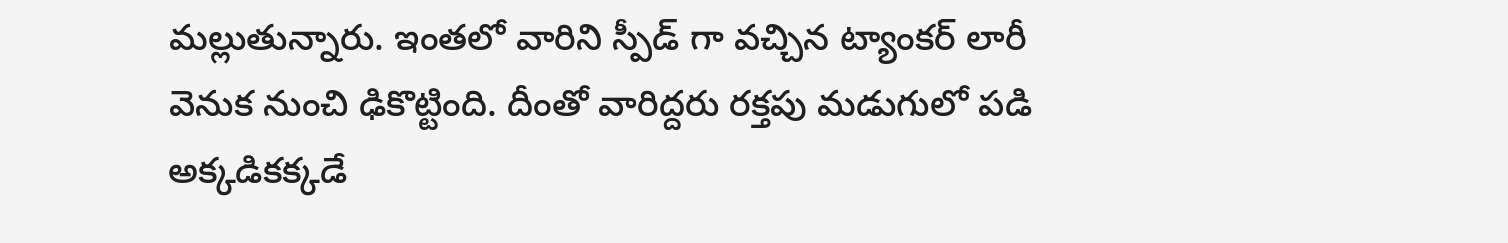మల్లుతున్నారు. ఇంతలో వారిని స్పీడ్ గా వచ్చిన ట్యాంకర్ లారీ వెనుక నుంచి ఢికొట్టింది. దీంతో వారిద్దరు రక్తపు మడుగులో పడి అక్కడికక్కడే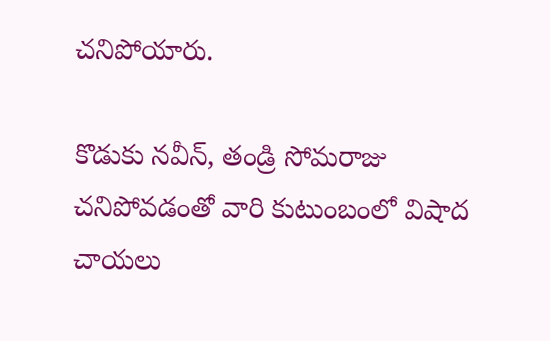చనిపోయారు.

కొడుకు నవీన్, తండ్రి సోమరాజు చనిపోవడంతో వారి కుటుంబంలో విషాద చాయలు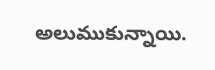అలుముకున్నాయి.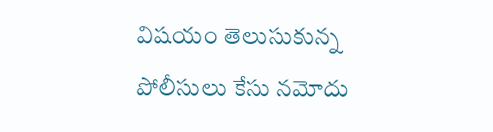విషయం తెలుసుకున్న పోలీసులు కేసు నమోదు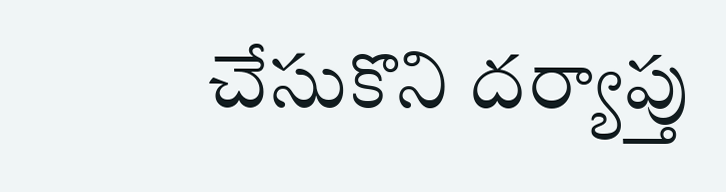చేసుకొని దర్యాప్తు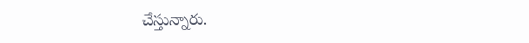చేస్తున్నారు.